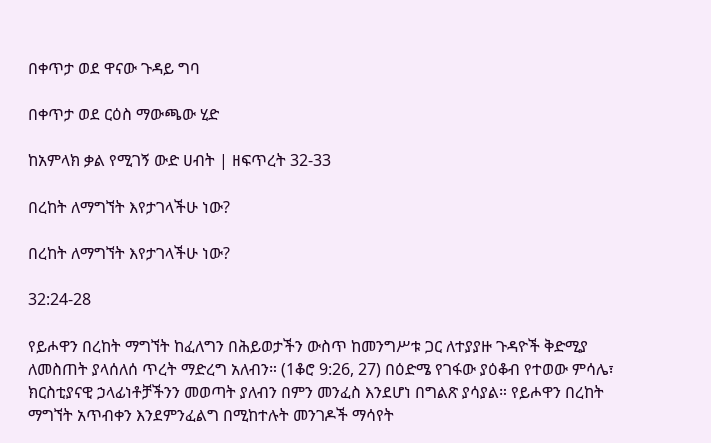በቀጥታ ወደ ዋናው ጉዳይ ግባ

በቀጥታ ወደ ርዕስ ማውጫው ሂድ

ከአምላክ ቃል የሚገኝ ውድ ሀብት | ዘፍጥረት 32-33

በረከት ለማግኘት እየታገላችሁ ነው?

በረከት ለማግኘት እየታገላችሁ ነው?

32:24-28

የይሖዋን በረከት ማግኘት ከፈለግን በሕይወታችን ውስጥ ከመንግሥቱ ጋር ለተያያዙ ጉዳዮች ቅድሚያ ለመስጠት ያላሰለሰ ጥረት ማድረግ አለብን። (1ቆሮ 9:26, 27) በዕድሜ የገፋው ያዕቆብ የተወው ምሳሌ፣ ክርስቲያናዊ ኃላፊነቶቻችንን መወጣት ያለብን በምን መንፈስ እንደሆነ በግልጽ ያሳያል። የይሖዋን በረከት ማግኘት አጥብቀን እንደምንፈልግ በሚከተሉት መንገዶች ማሳየት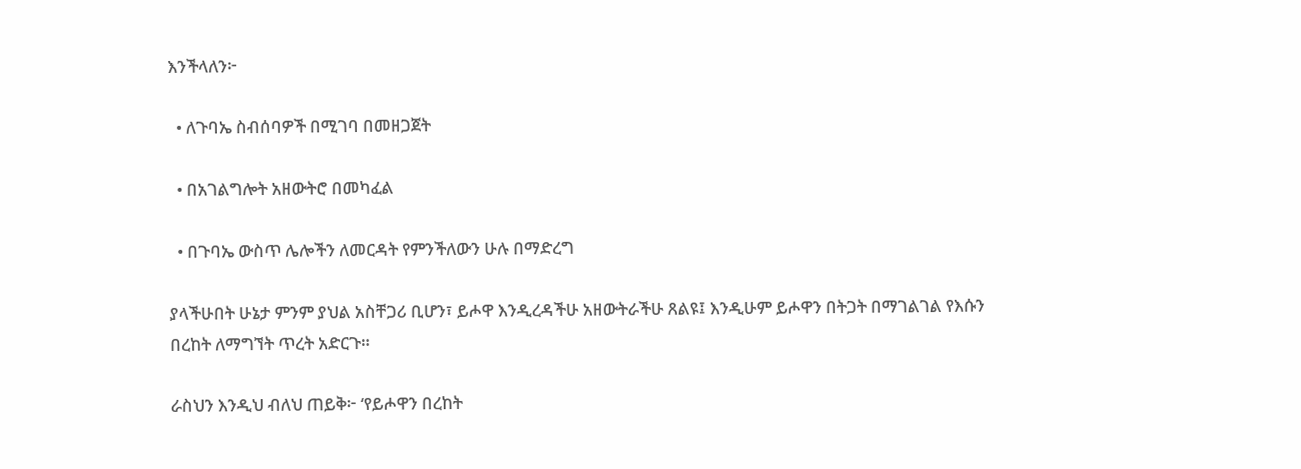እንችላለን፦

  • ለጉባኤ ስብሰባዎች በሚገባ በመዘጋጀት

  • በአገልግሎት አዘውትሮ በመካፈል

  • በጉባኤ ውስጥ ሌሎችን ለመርዳት የምንችለውን ሁሉ በማድረግ

ያላችሁበት ሁኔታ ምንም ያህል አስቸጋሪ ቢሆን፣ ይሖዋ እንዲረዳችሁ አዘውትራችሁ ጸልዩ፤ እንዲሁም ይሖዋን በትጋት በማገልገል የእሱን በረከት ለማግኘት ጥረት አድርጉ።

ራስህን እንዲህ ብለህ ጠይቅ፦ ‘የይሖዋን በረከት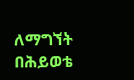ለማግኘት በሕይወቴ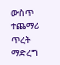ውስጥ ተጨማሪ ጥረት ማድረግ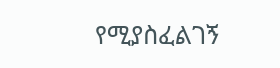የሚያስፈልገኝ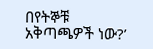በየትኞቹ አቅጣጫዎች ነው?’